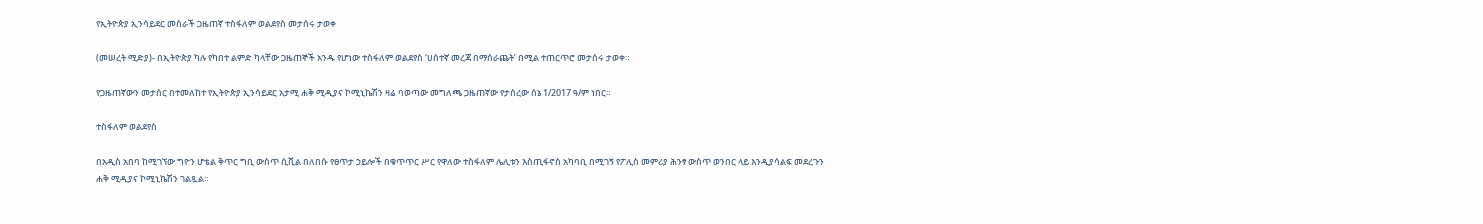የኢትዮጵያ ኢንሳይደር መስራች ጋዜጠኛ ተስፋለም ወልደየስ መታሰሩ ታወቀ

(መሠረት ሚድያ)- በኢትዮጵያ ካሉ የካበተ ልምድ ካላቸው ጋዜጠኞች አንዱ የሆነው ተስፋለም ወልደየስ ‘ሀሰተኛ መረጃ በማሰራጨት’ በሚል ተጠርጥሮ መታሰሩ ታወቀ።

የጋዜጠኛውን መታሰር በተመለከተ የኢትዮጵያ ኢንሳይደር አታሚ ሐቅ ሚዲያና ኮሚኒኬሽን ዛሬ ባወጣው መግለጫ ጋዜጠኛው የታሰረው ሰኔ 1/2017 ዓ/ም ነበር።

ተስፋለም ወልደየስ

በአዲስ አበባ ከሚገኘው ግዮን ሆቴል ቅጥር ግቢ ውስጥ ሲቪል በለበሱ የፀጥታ ኃይሎች በቁጥጥር ሥር የዋለው ተስፋለም ሌሊቱን እስጢፋኖስ አካባቢ በሚገኝ የፖሊስ መምሪያ ሕንፃ ውስጥ ወንበር ላይ እንዲያሳልፍ መደረጉን ሐቅ ሚዲያና ኮሚኒኬሽን ገልጿል።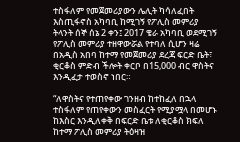ተስፋለም የመጀመሪያውን ሌሊት ካሳለፈበት እስጢፋኖስ አካባቢ ከሚገኝ የፖሊስ መምሪያ ትላንት ሰኞ ሰኔ 2 ቀን፤ 2017 ቄራ አካባቢ ወደሚገኝ የፖሊስ መምሪያ ተዘዋውሯል የተባለ ሲሆን ዛሬ በአዲስ አበባ ከተማ የመጀመሪያ ደረጃ ፍርድ ቤት፣ ቂርቆስ ምድብ ችሎት ቀርቦ በ15,000 ብር ዋስትና እንዲፈታ ተወስኖ ነበር።

“ለዋስትና የተጠየቀው ገንዘብ ከተከፈለ በኋላ ተስፋለም የጠየቀውን መስፈርት የሚያሟላ በመሆኑ ከእስር እንዲለቀቅ በፍርድ ቤቱ ለቂርቆስ ክፍለ ከተማ ፖሊስ መምሪያ ትዕዛዝ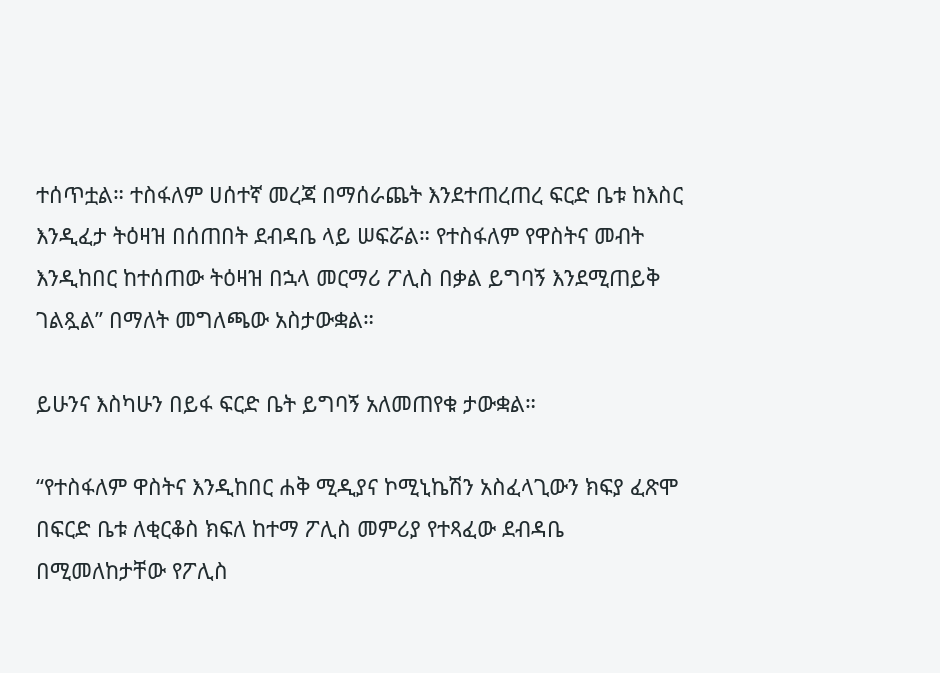ተሰጥቷል። ተስፋለም ሀሰተኛ መረጃ በማሰራጨት እንደተጠረጠረ ፍርድ ቤቱ ከእስር እንዲፈታ ትዕዛዝ በሰጠበት ደብዳቤ ላይ ሠፍሯል። የተስፋለም የዋስትና መብት እንዲከበር ከተሰጠው ትዕዛዝ በኋላ መርማሪ ፖሊስ በቃል ይግባኝ እንደሚጠይቅ ገልጿል” በማለት መግለጫው አስታውቋል።

ይሁንና እስካሁን በይፋ ፍርድ ቤት ይግባኝ አለመጠየቁ ታውቋል።

“የተስፋለም ዋስትና እንዲከበር ሐቅ ሚዲያና ኮሚኒኬሽን አስፈላጊውን ክፍያ ፈጽሞ በፍርድ ቤቱ ለቂርቆስ ክፍለ ከተማ ፖሊስ መምሪያ የተጻፈው ደብዳቤ በሚመለከታቸው የፖሊስ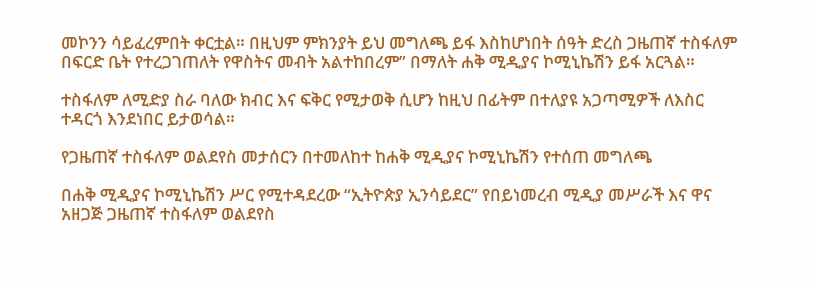መኮንን ሳይፈረምበት ቀርቷል። በዚህም ምክንያት ይህ መግለጫ ይፋ እስከሆነበት ሰዓት ድረስ ጋዜጠኛ ተስፋለም በፍርድ ቤት የተረጋገጠለት የዋስትና መብት አልተከበረም” በማለት ሐቅ ሚዲያና ኮሚኒኬሽን ይፋ አርጓል።

ተስፋለም ለሚድያ ስራ ባለው ክብር እና ፍቅር የሚታወቅ ሲሆን ከዚህ በፊትም በተለያዩ አጋጣሚዎች ለእስር ተዳርጎ እንደነበር ይታወሳል።

የጋዜጠኛ ተስፋለም ወልደየስ መታሰርን በተመለከተ ከሐቅ ሚዲያና ኮሚኒኬሽን የተሰጠ መግለጫ

በሐቅ ሚዲያና ኮሚኒኬሽን ሥር የሚተዳደረው “ኢትዮጵያ ኢንሳይደር” የበይነመረብ ሚዲያ መሥራች እና ዋና አዘጋጅ ጋዜጠኛ ተስፋለም ወልደየስ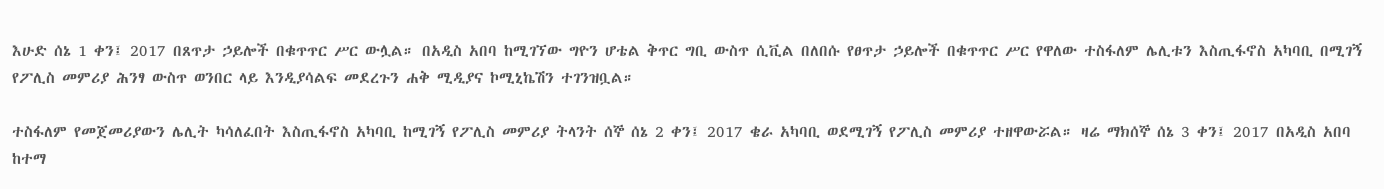እሁድ ሰኔ 1 ቀን፤ 2017 በጸጥታ ኃይሎች በቁጥጥር ሥር ውሏል። በአዲስ አበባ ከሚገኘው ግዮን ሆቴል ቅጥር ግቢ ውስጥ ሲቪል በለበሱ የፀጥታ ኃይሎች በቁጥጥር ሥር የዋለው ተስፋለም ሌሊቱን እስጢፋኖስ አካባቢ በሚገኝ የፖሊስ መምሪያ ሕንፃ ውስጥ ወንበር ላይ እንዲያሳልፍ መደረጉን ሐቅ ሚዲያና ኮሚኒኬሽን ተገንዝቧል።

ተስፋለም የመጀመሪያውን ሌሊት ካሳለፈበት እስጢፋኖስ አካባቢ ከሚገኝ የፖሊስ መምሪያ ትላንት ሰኞ ሰኔ 2 ቀን፤ 2017 ቄራ አካባቢ ወደሚገኝ የፖሊስ መምሪያ ተዘዋውሯል። ዛሬ ማክሰኞ ሰኔ 3 ቀን፤ 2017 በአዲስ አበባ ከተማ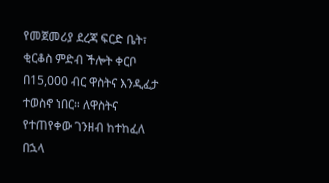የመጀመሪያ ደረጃ ፍርድ ቤት፣ ቂርቆስ ምድብ ችሎት ቀርቦ በ15,000 ብር ዋስትና እንዲፈታ ተወስኖ ነበር። ለዋስትና የተጠየቀው ገንዘብ ከተከፈለ በኋላ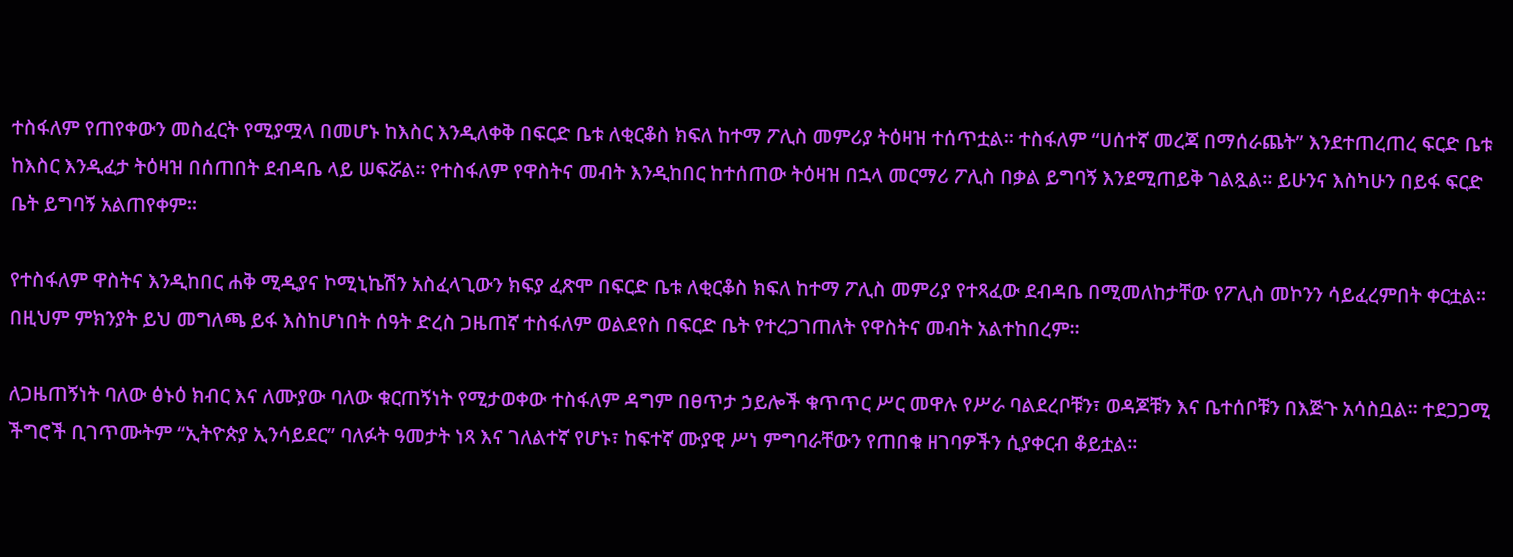ተስፋለም የጠየቀውን መስፈርት የሚያሟላ በመሆኑ ከእስር እንዲለቀቅ በፍርድ ቤቱ ለቂርቆስ ክፍለ ከተማ ፖሊስ መምሪያ ትዕዛዝ ተሰጥቷል። ተስፋለም “ሀሰተኛ መረጃ በማሰራጨት” እንደተጠረጠረ ፍርድ ቤቱ ከእስር እንዲፈታ ትዕዛዝ በሰጠበት ደብዳቤ ላይ ሠፍሯል። የተስፋለም የዋስትና መብት እንዲከበር ከተሰጠው ትዕዛዝ በኋላ መርማሪ ፖሊስ በቃል ይግባኝ እንደሚጠይቅ ገልጿል። ይሁንና እስካሁን በይፋ ፍርድ ቤት ይግባኝ አልጠየቀም።

የተስፋለም ዋስትና እንዲከበር ሐቅ ሚዲያና ኮሚኒኬሽን አስፈላጊውን ክፍያ ፈጽሞ በፍርድ ቤቱ ለቂርቆስ ክፍለ ከተማ ፖሊስ መምሪያ የተጻፈው ደብዳቤ በሚመለከታቸው የፖሊስ መኮንን ሳይፈረምበት ቀርቷል። በዚህም ምክንያት ይህ መግለጫ ይፋ እስከሆነበት ሰዓት ድረስ ጋዜጠኛ ተስፋለም ወልደየስ በፍርድ ቤት የተረጋገጠለት የዋስትና መብት አልተከበረም።

ለጋዜጠኝነት ባለው ፅኑዕ ክብር እና ለሙያው ባለው ቁርጠኝነት የሚታወቀው ተስፋለም ዳግም በፀጥታ ኃይሎች ቁጥጥር ሥር መዋሉ የሥራ ባልደረቦቹን፣ ወዳጆቹን እና ቤተሰቦቹን በእጅጉ አሳስቧል። ተደጋጋሚ ችግሮች ቢገጥሙትም “ኢትዮጵያ ኢንሳይደር” ባለፉት ዓመታት ነጻ እና ገለልተኛ የሆኑ፣ ከፍተኛ ሙያዊ ሥነ ምግባራቸውን የጠበቁ ዘገባዎችን ሲያቀርብ ቆይቷል።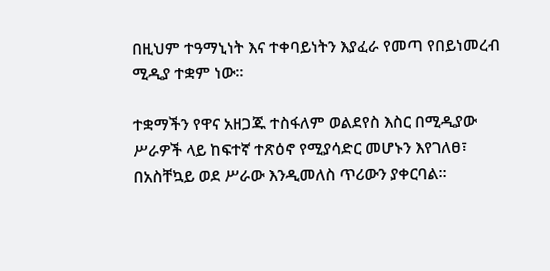በዚህም ተዓማኒነት እና ተቀባይነትን እያፈራ የመጣ የበይነመረብ ሚዲያ ተቋም ነው።

ተቋማችን የዋና አዘጋጁ ተስፋለም ወልደየስ እስር በሚዲያው ሥራዎች ላይ ከፍተኛ ተጽዕኖ የሚያሳድር መሆኑን እየገለፀ፣ በአስቸኳይ ወደ ሥራው እንዲመለስ ጥሪውን ያቀርባል።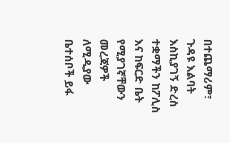በተጨማሪም፣ ጉዳዩ እልባት እስኪያገኝ ድረስ ተቋማችን ከፖሊስ እና ከፍርድ ቤት የሚያገኛቸውን መረጃዎች ለሚዲያው ቤተሰቦች ይፋ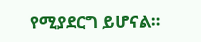የሚያደርግ ይሆናል።